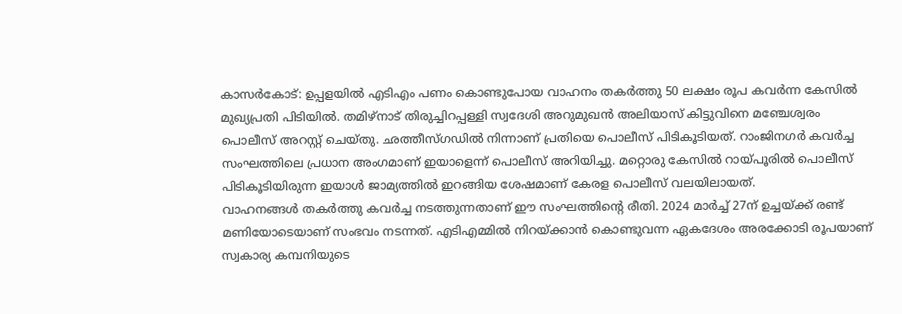കാസർകോട്: ഉപ്പളയിൽ എടിഎം പണം കൊണ്ടുപോയ വാഹനം തകർത്തു 50 ലക്ഷം രൂപ കവർന്ന കേസിൽ മുഖ്യപ്രതി പിടിയിൽ. തമിഴ്നാട് തിരുച്ചിറപ്പള്ളി സ്വദേശി അറുമുഖൻ അലിയാസ് കിട്ടുവിനെ മഞ്ചേശ്വരം പൊലീസ് അറസ്റ്റ് ചെയ്തു. ഛത്തീസ്ഗഡിൽ നിന്നാണ് പ്രതിയെ പൊലീസ് പിടികൂടിയത്. റാംജിനഗർ കവർച്ച സംഘത്തിലെ പ്രധാന അംഗമാണ് ഇയാളെന്ന് പൊലീസ് അറിയിച്ചു. മറ്റൊരു കേസിൽ റായ്പൂരിൽ പൊലീസ് പിടികൂടിയിരുന്ന ഇയാൾ ജാമ്യത്തിൽ ഇറങ്ങിയ ശേഷമാണ് കേരള പൊലീസ് വലയിലായത്.
വാഹനങ്ങൾ തകർത്തു കവർച്ച നടത്തുന്നതാണ് ഈ സംഘത്തിന്റെ രീതി. 2024 മാർച്ച് 27ന് ഉച്ചയ്ക്ക് രണ്ട് മണിയോടെയാണ് സംഭവം നടന്നത്. എടിഎമ്മിൽ നിറയ്ക്കാൻ കൊണ്ടുവന്ന ഏകദേശം അരക്കോടി രൂപയാണ് സ്വകാര്യ കമ്പനിയുടെ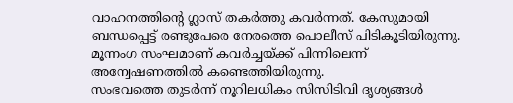വാഹനത്തിന്റെ ഗ്ലാസ് തകർത്തു കവർന്നത്. കേസുമായി ബന്ധപ്പെട്ട് രണ്ടുപേരെ നേരത്തെ പൊലീസ് പിടികൂടിയിരുന്നു. മൂന്നംഗ സംഘമാണ് കവർച്ചയ്ക്ക് പിന്നിലെന്ന് അന്വേഷണത്തിൽ കണ്ടെത്തിയിരുന്നു.
സംഭവത്തെ തുടർന്ന് നൂറിലധികം സിസിടിവി ദൃശ്യങ്ങൾ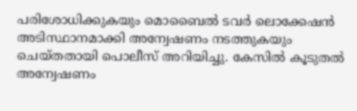പരിശോധിക്കുകയും മൊബൈൽ ടവർ ലൊക്കേഷൻ അടിസ്ഥാനമാക്കി അന്വേഷണം നടത്തുകയും ചെയ്തതായി പൊലീസ് അറിയിച്ചു. കേസിൽ കൂടുതൽ അന്വേഷണം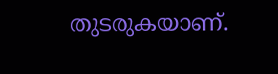തുടരുകയാണ്.